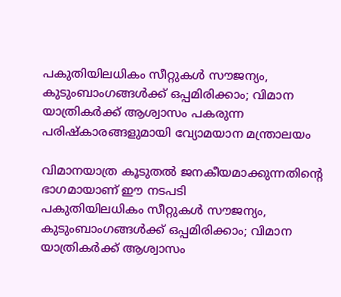പകുതിയിലധികം സീറ്റുകള്‍ സൗജന്യം, കുടുംബാംഗങ്ങള്‍ക്ക് ഒപ്പമിരിക്കാം; വിമാന യാത്രികര്‍ക്ക് ആശ്വാസം പകരുന്ന പരിഷ്‌കാരങ്ങളുമായി വ്യോമയാന മന്ത്രാലയം

വിമാനയാത്ര കൂടുതല്‍ ജനകീയമാക്കുന്നതിന്റെ ഭാഗമായാണ് ഈ നടപടി
പകുതിയിലധികം സീറ്റുകള്‍ സൗജന്യം, കുടുംബാംഗങ്ങള്‍ക്ക് ഒപ്പമിരിക്കാം; വിമാന യാത്രികര്‍ക്ക് ആശ്വാസം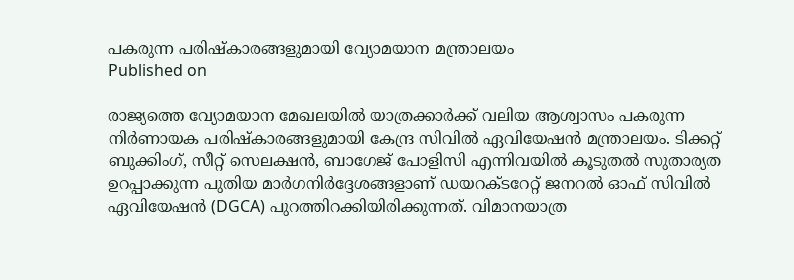പകരുന്ന പരിഷ്‌കാരങ്ങളുമായി വ്യോമയാന മന്ത്രാലയം
Published on

രാജ്യത്തെ വ്യോമയാന മേഖലയില്‍ യാത്രക്കാര്‍ക്ക് വലിയ ആശ്വാസം പകരുന്ന നിര്‍ണായക പരിഷ്‌കാരങ്ങളുമായി കേന്ദ്ര സിവില്‍ ഏവിയേഷന്‍ മന്ത്രാലയം. ടിക്കറ്റ് ബുക്കിംഗ്, സീറ്റ് സെലക്ഷന്‍, ബാഗേജ് പോളിസി എന്നിവയില്‍ കൂടുതല്‍ സുതാര്യത ഉറപ്പാക്കുന്ന പുതിയ മാര്‍ഗനിര്‍ദ്ദേശങ്ങളാണ് ഡയറക്ടറേറ്റ് ജനറല്‍ ഓഫ് സിവില്‍ ഏവിയേഷന്‍ (DGCA) പുറത്തിറക്കിയിരിക്കുന്നത്. വിമാനയാത്ര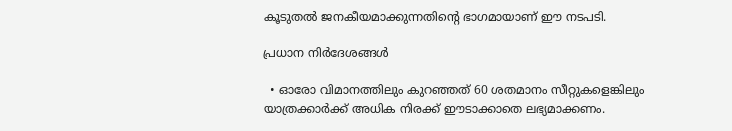കൂടുതല്‍ ജനകീയമാക്കുന്നതിന്റെ ഭാഗമായാണ് ഈ നടപടി.

പ്രധാന നിര്‍ദേശങ്ങള്‍

  • ഓരോ വിമാനത്തിലും കുറഞ്ഞത് 60 ശതമാനം സീറ്റുകളെങ്കിലും യാത്രക്കാര്‍ക്ക് അധിക നിരക്ക് ഈടാക്കാതെ ലഭ്യമാക്കണം.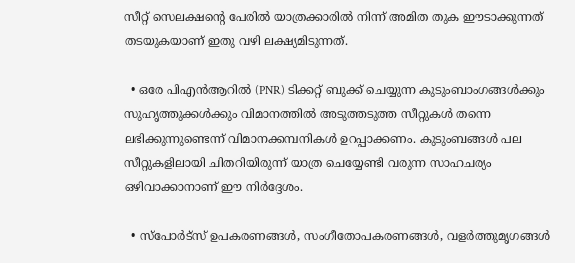സീറ്റ് സെലക്ഷന്റെ പേരില്‍ യാത്രക്കാരില്‍ നിന്ന് അമിത തുക ഈടാക്കുന്നത് തടയുകയാണ് ഇതു വഴി ലക്ഷ്യമിടുന്നത്.

  • ഒരേ പിഎന്‍ആറില്‍ (PNR) ടിക്കറ്റ് ബുക്ക് ചെയ്യുന്ന കുടുംബാംഗങ്ങള്‍ക്കും സുഹൃത്തുക്കള്‍ക്കും വിമാനത്തില്‍ അടുത്തടുത്ത സീറ്റുകള്‍ തന്നെ ലഭിക്കുന്നുണ്ടെന്ന് വിമാനക്കമ്പനികള്‍ ഉറപ്പാക്കണം. കുടുംബങ്ങള്‍ പല സീറ്റുകളിലായി ചിതറിയിരുന്ന് യാത്ര ചെയ്യേണ്ടി വരുന്ന സാഹചര്യം ഒഴിവാക്കാനാണ് ഈ നിര്‍ദ്ദേശം.

  • സ്‌പോര്‍ട്‌സ് ഉപകരണങ്ങള്‍, സംഗീതോപകരണങ്ങള്‍, വളര്‍ത്തുമൃഗങ്ങള്‍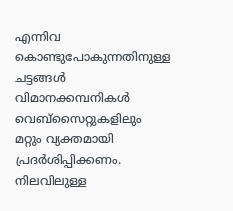എന്നിവ കൊണ്ടുപോകുന്നതിനുള്ള ചട്ടങ്ങള്‍ വിമാനക്കമ്പനികള്‍ വെബ്‌സൈറ്റുകളിലും മറ്റും വ്യക്തമായി പ്രദര്‍ശിപ്പിക്കണം. നിലവിലുള്ള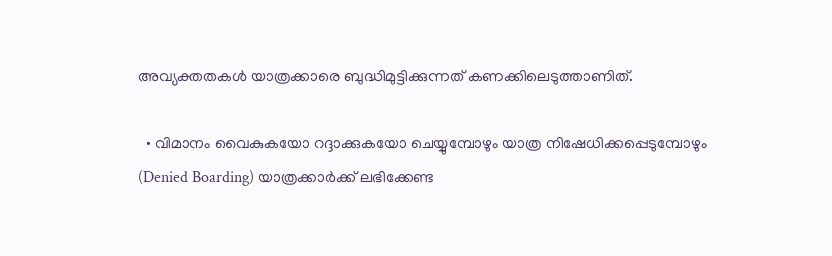അവ്യക്തതകള്‍ യാത്രക്കാരെ ബുദ്ധിമുട്ടിക്കുന്നത് കണക്കിലെടുത്താണിത്.

  • വിമാനം വൈകുകയോ റദ്ദാക്കുകയോ ചെയ്യുമ്പോഴും യാത്ര നിഷേധിക്കപ്പെടുമ്പോഴും (Denied Boarding) യാത്രക്കാര്‍ക്ക് ലഭിക്കേണ്ട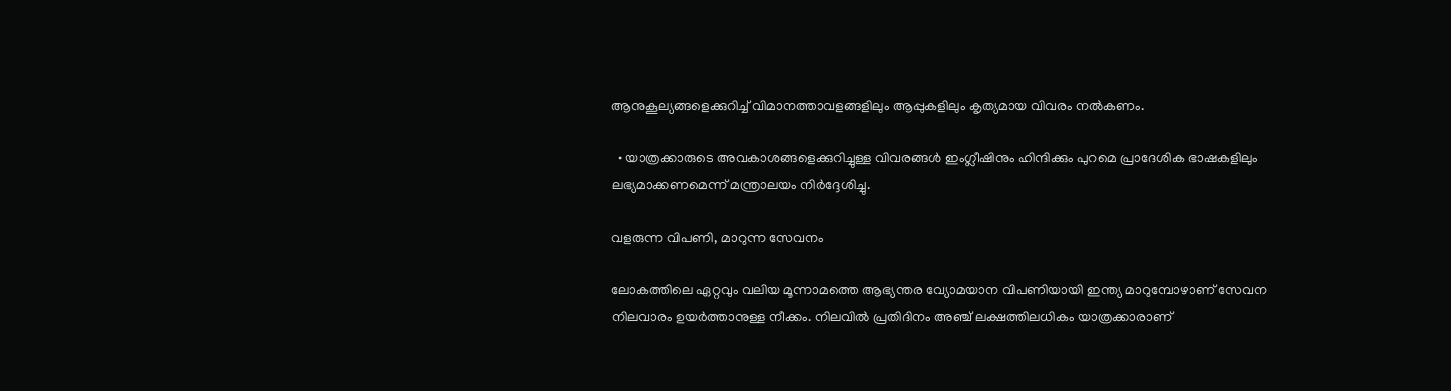ആനുകൂല്യങ്ങളെക്കുറിച്ച് വിമാനത്താവളങ്ങളിലും ആപ്പുകളിലും കൃത്യമായ വിവരം നല്‍കണം.

  • യാത്രക്കാരുടെ അവകാശങ്ങളെക്കുറിച്ചുള്ള വിവരങ്ങള്‍ ഇംഗ്ലീഷിനും ഹിന്ദിക്കും പുറമെ പ്രാദേശിക ഭാഷകളിലും ലഭ്യമാക്കണമെന്ന് മന്ത്രാലയം നിര്‍ദ്ദേശിച്ചു.

വളരുന്ന വിപണി, മാറുന്ന സേവനം

ലോകത്തിലെ ഏറ്റവും വലിയ മൂന്നാമത്തെ ആഭ്യന്തര വ്യോമയാന വിപണിയായി ഇന്ത്യ മാറുമ്പോഴാണ് സേവന നിലവാരം ഉയര്‍ത്താനുള്ള നീക്കം. നിലവില്‍ പ്രതിദിനം അഞ്ച് ലക്ഷത്തിലധികം യാത്രക്കാരാണ്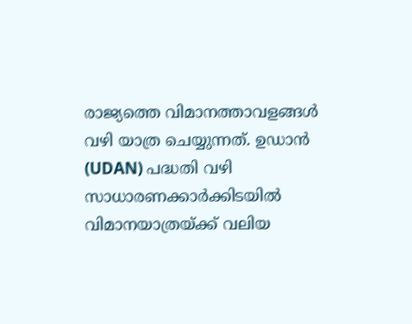രാജ്യത്തെ വിമാനത്താവളങ്ങള്‍ വഴി യാത്ര ചെയ്യുന്നത്. ഉഡാന്‍ (UDAN) പദ്ധതി വഴി സാധാരണക്കാര്‍ക്കിടയില്‍ വിമാനയാത്രയ്ക്ക് വലിയ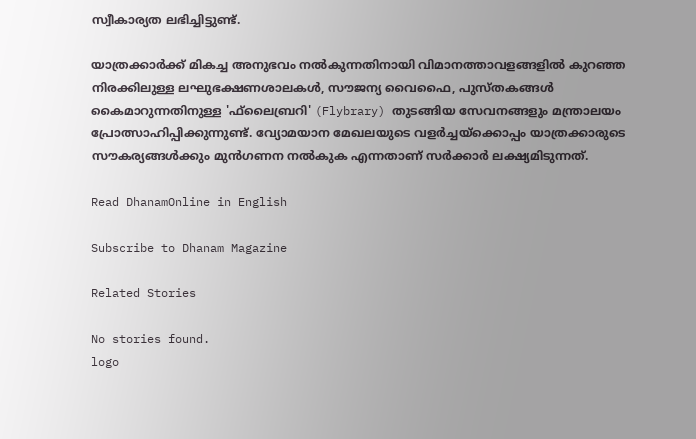സ്വീകാര്യത ലഭിച്ചിട്ടുണ്ട്.

യാത്രക്കാര്‍ക്ക് മികച്ച അനുഭവം നല്‍കുന്നതിനായി വിമാനത്താവളങ്ങളില്‍ കുറഞ്ഞ നിരക്കിലുള്ള ലഘുഭക്ഷണശാലകള്‍, സൗജന്യ വൈഫൈ, പുസ്തകങ്ങള്‍ കൈമാറുന്നതിനുള്ള 'ഫ്‌ലൈബ്രറി' (Flybrary) തുടങ്ങിയ സേവനങ്ങളും മന്ത്രാലയം പ്രോത്സാഹിപ്പിക്കുന്നുണ്ട്. വ്യോമയാന മേഖലയുടെ വളര്‍ച്ചയ്‌ക്കൊപ്പം യാത്രക്കാരുടെ സൗകര്യങ്ങള്‍ക്കും മുന്‍ഗണന നല്‍കുക എന്നതാണ് സര്‍ക്കാര്‍ ലക്ഷ്യമിടുന്നത്.

Read DhanamOnline in English

Subscribe to Dhanam Magazine

Related Stories

No stories found.
logo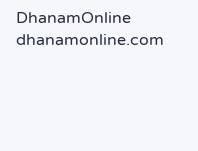DhanamOnline
dhanamonline.com